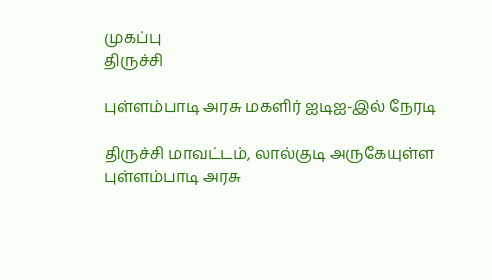முகப்பு
திருச்சி

புள்ளம்பாடி அரசு மகளிர் ஐடிஐ-இல் நேரடி

திருச்சி மாவட்டம், லால்குடி அருகேயுள்ள புள்ளம்பாடி அரசு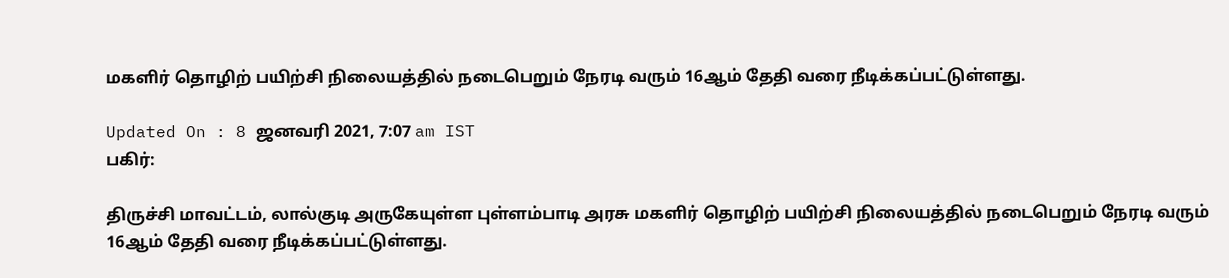மகளிர் தொழிற் பயிற்சி நிலையத்தில் நடைபெறும் நேரடி வரும் 16ஆம் தேதி வரை நீடிக்கப்பட்டுள்ளது.

Updated On : 8 ஜனவரி 2021, 7:07 am IST
பகிர்:

திருச்சி மாவட்டம், லால்குடி அருகேயுள்ள புள்ளம்பாடி அரசு மகளிர் தொழிற் பயிற்சி நிலையத்தில் நடைபெறும் நேரடி வரும் 16ஆம் தேதி வரை நீடிக்கப்பட்டுள்ளது.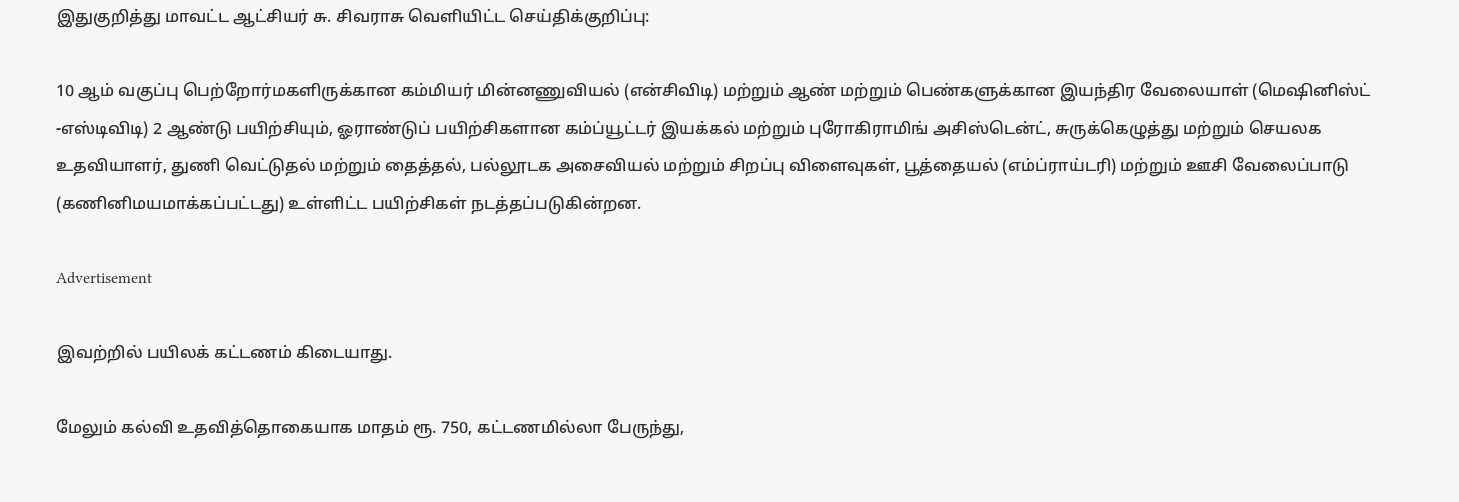இதுகுறித்து மாவட்ட ஆட்சியர் சு. சிவராசு வெளியிட்ட செய்திக்குறிப்பு:

10 ஆம் வகுப்பு பெற்றோர்மகளிருக்கான கம்மியர் மின்னணுவியல் (என்சிவிடி) மற்றும் ஆண் மற்றும் பெண்களுக்கான இயந்திர வேலையாள் (மெஷினிஸ்ட் -எஸ்டிவிடி) 2 ஆண்டு பயிற்சியும், ஓராண்டுப் பயிற்சிகளான கம்ப்யூட்டர் இயக்கல் மற்றும் புரோகிராமிங் அசிஸ்டென்ட், சுருக்கெழுத்து மற்றும் செயலக உதவியாளர், துணி வெட்டுதல் மற்றும் தைத்தல், பல்லூடக அசைவியல் மற்றும் சிறப்பு விளைவுகள், பூத்தையல் (எம்ப்ராய்டரி) மற்றும் ஊசி வேலைப்பாடு (கணினிமயமாக்கப்பட்டது) உள்ளிட்ட பயிற்சிகள் நடத்தப்படுகின்றன.

Advertisement

இவற்றில் பயிலக் கட்டணம் கிடையாது.

மேலும் கல்வி உதவித்தொகையாக மாதம் ரூ. 750, கட்டணமில்லா பேருந்து,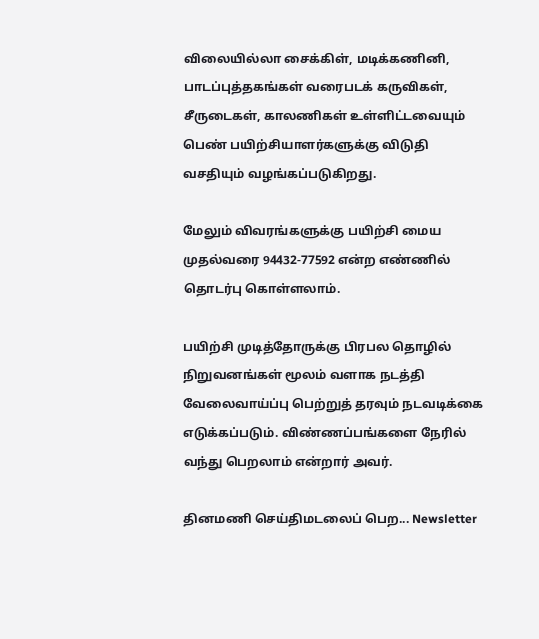விலையில்லா சைக்கிள், மடிக்கணினி, பாடப்புத்தகங்கள் வரைபடக் கருவிகள், சீருடைகள், காலணிகள் உள்ளிட்டவையும் பெண் பயிற்சியாளர்களுக்கு விடுதி வசதியும் வழங்கப்படுகிறது.

மேலும் விவரங்களுக்கு பயிற்சி மைய முதல்வரை 94432-77592 என்ற எண்ணில் தொடர்பு கொள்ளலாம்.

பயிற்சி முடித்தோருக்கு பிரபல தொழில் நிறுவனங்கள் மூலம் வளாக நடத்தி வேலைவாய்ப்பு பெற்றுத் தரவும் நடவடிக்கை எடுக்கப்படும். விண்ணப்பங்களை நேரில் வந்து பெறலாம் என்றார் அவர்.

தினமணி செய்திமடலைப் பெற... Newsletter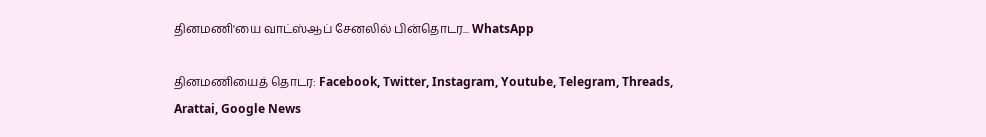தினமணி'யை வாட்ஸ்ஆப் சேனலில் பின்தொடர... WhatsApp

தினமணியைத் தொடர: Facebook, Twitter, Instagram, Youtube, Telegram, Threads, Arattai, Google News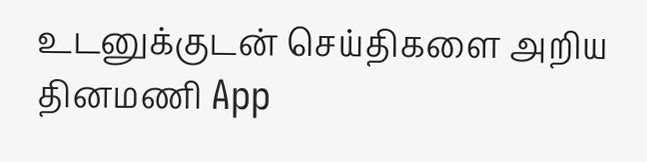உடனுக்குடன் செய்திகளை அறிய தினமணி App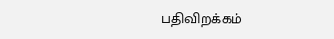பதிவிறக்கம்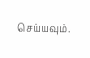செய்யவும்.